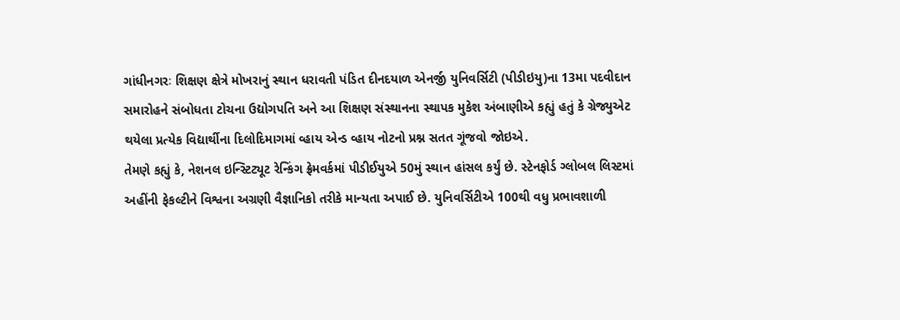ગાંધીનગરઃ શિક્ષણ ક્ષેત્રે મોખરાનું સ્થાન ધરાવતી પંડિત દીનદયાળ એનર્જી યુનિવર્સિટી (પીડીઇયુ)ના 13મા પદવીદાન સમારોહને સંબોધતા ટોચના ઉદ્યોગપતિ અને આ શિક્ષણ સંસ્થાનના સ્થાપક મુકેશ અંબાણીએ કહ્યું હતું કે ગ્રેજ્યુએટ થયેલા પ્રત્યેક વિદ્યાર્થીના દિલોદિમાગમાં વ્હાય એન્ડ વ્હાય નોટનો પ્રશ્ન સતત ગૂંજવો જોઇએ.
તેમણે કહ્યું કે, નેશનલ ઇન્સ્ટિટ્યૂટ રેન્કિંગ ફ્રેમવર્કમાં પીડીઈયુએ 50મું સ્થાન હાંસલ કર્યું છે. સ્ટેનફોર્ડ ગ્લોબલ લિસ્ટમાં અહીંની ફેકલ્ટીને વિશ્વના અગ્રણી વૈજ્ઞાનિકો તરીકે માન્યતા અપાઈ છે. યુનિવર્સિટીએ 100થી વધુ પ્રભાવશાળી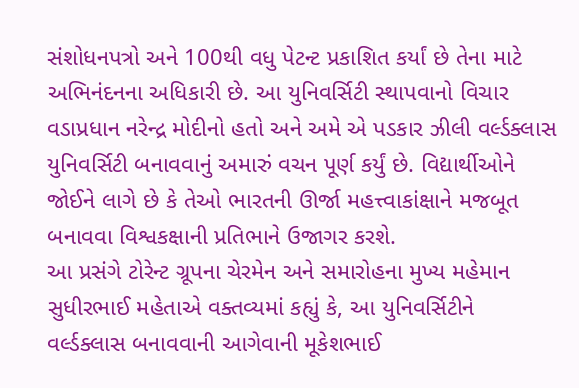સંશોધનપત્રો અને 100થી વધુ પેટન્ટ પ્રકાશિત કર્યાં છે તેના માટે અભિનંદનના અધિકારી છે. આ યુનિવર્સિટી સ્થાપવાનો વિચાર વડાપ્રધાન નરેન્દ્ર મોદીનો હતો અને અમે એ પડકાર ઝીલી વર્લ્ડક્લાસ યુનિવર્સિટી બનાવવાનું અમારું વચન પૂર્ણ કર્યું છે. વિદ્યાર્થીઓને જોઈને લાગે છે કે તેઓ ભારતની ઊર્જા મહત્ત્વાકાંક્ષાને મજબૂત બનાવવા વિશ્વકક્ષાની પ્રતિભાને ઉજાગર કરશે.
આ પ્રસંગે ટોરેન્ટ ગ્રૂપના ચેરમેન અને સમારોહના મુખ્ય મહેમાન સુધીરભાઈ મહેતાએ વક્તવ્યમાં કહ્યું કે, આ યુનિવર્સિટીને વર્લ્ડક્લાસ બનાવવાની આગેવાની મૂકેશભાઈ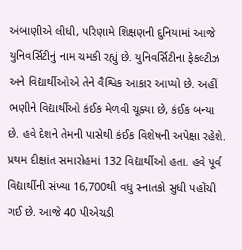અંબાણીએ લીધી, પરિણામે શિક્ષણની દુનિયામાં આજે યુનિવર્સિટીનું નામ ચમકી રહ્યું છે. યુનિવર્સિટીના ફેકલ્ટીઝ અને વિદ્યાર્થીઓએ તેને વૈશ્વિક આકાર આપ્યો છે. અહીં ભણીને વિદ્યાર્થીઓ કંઈક મેળવી ચૂક્યા છે, કંઈક બન્યા છે. હવે દેશને તેમની પાસેથી કંઈક વિશેષની અપેક્ષા રહેશે. પ્રથમ દીક્ષાંત સમારોહમાં 132 વિદ્યાર્થીઓ હતા. હવે પૂર્વ વિદ્યાર્થીની સંખ્યા 16,700થી વધુ સ્નાતકો સુધી પહોંચી ગઈ છે. આજે 40 પીએચડી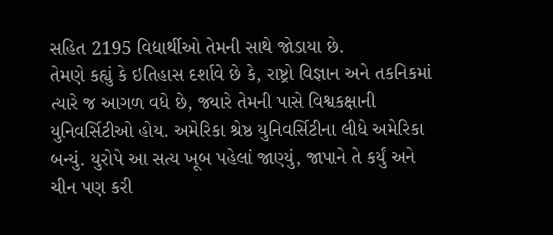સહિત 2195 વિદ્યાર્થીઓ તેમની સાથે જોડાયા છે.
તેમણે કહ્યું કે ઇતિહાસ દર્શાવે છે કે, રાષ્ટ્રો વિજ્ઞાન અને તકનિકમાં ત્યારે જ આગળ વધે છે, જ્યારે તેમની પાસે વિશ્વકક્ષાની યુનિવર્સિટીઓ હોય. અમેરિકા શ્રેષ્ઠ યુનિવર્સિટીના લીધે અમેરિકા બન્યું. યુરોપે આ સત્ય ખૂબ પહેલાં જાણ્યું, જાપાને તે કર્યું અને ચીન પણ કરી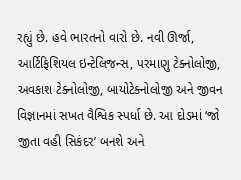રહ્યું છે. હવે ભારતનો વારો છે. નવી ઊર્જા, આર્ટિફિશિયલ ઇન્ટેલિજન્સ, પરમાણુ ટેક્નોલોજી, અવકાશ ટેક્નોલોજી, બાયોટેક્નોલોજી અને જીવન વિજ્ઞાનમાં સખત વૈશ્વિક સ્પર્ધા છે. આ દોડમાં ‘જો જીતા વહી સિકંદર’ બનશે અને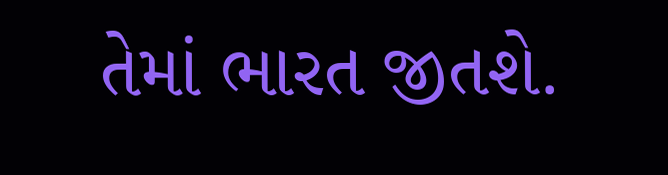તેમાં ભારત જીતશે.